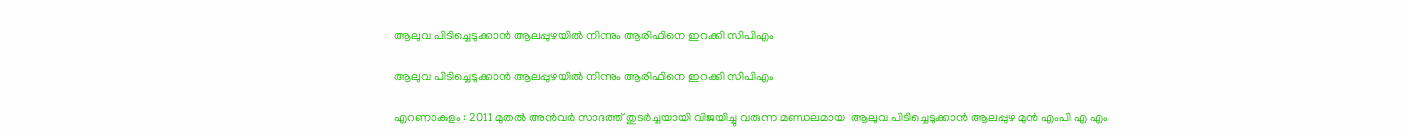ആലുവ പിടിച്ചെടുക്കാൻ ആലപ്പുഴയിൽ നിന്നും ആരിഫിനെ ഇറക്കി സിപിഎം

ആലുവ പിടിച്ചെടുക്കാൻ ആലപ്പുഴയിൽ നിന്നും ആരിഫിനെ ഇറക്കി സിപിഎം

എറണാകുളം : 2011 മുതല്‍ അന്‍വര്‍ സാദത്ത് തുടര്‍ച്ചയായി വിജയിച്ചു വരുന്ന മണ്ഡലമായ  ആലുവ പിടിച്ചെടുക്കാൻ ആലപ്പുഴ മുന്‍ എംപി എ എം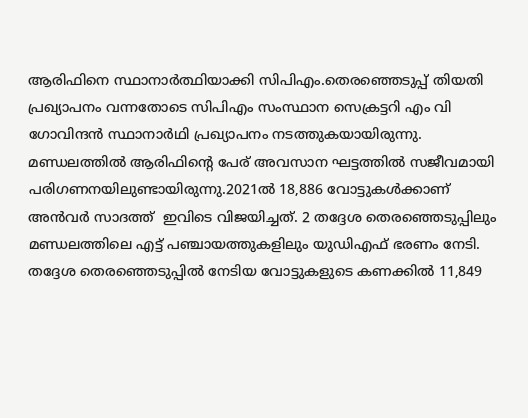ആരിഫിനെ സ്ഥാനാർത്ഥിയാക്കി സിപിഎം.തെരഞ്ഞെടുപ്പ് തിയതി പ്രഖ്യാപനം വന്നതോടെ സിപിഎം സംസ്ഥാന സെക്രട്ടറി എം വി ഗോവിന്ദന്‍ സ്ഥാനാര്‍ഥി പ്രഖ്യാപനം നടത്തുകയായിരുന്നു.  മണ്ഡലത്തില്‍ ആരിഫിന്റെ പേര് അവസാന ഘട്ടത്തില്‍ സജീവമായി പരിഗണനയിലുണ്ടായിരുന്നു.2021ല്‍ 18,886 വോട്ടുകള്‍ക്കാണ് അന്‍വര്‍ സാദത്ത്  ഇവിടെ വിജയിച്ചത്. 2 തദ്ദേശ തെരഞ്ഞെടുപ്പിലും  മണ്ഡലത്തിലെ എട്ട് പഞ്ചായത്തുകളിലും യുഡിഎഫ് ഭരണം നേടി. തദ്ദേശ തെരഞ്ഞെടുപ്പില്‍ നേടിയ വോട്ടുകളുടെ കണക്കില്‍ 11,849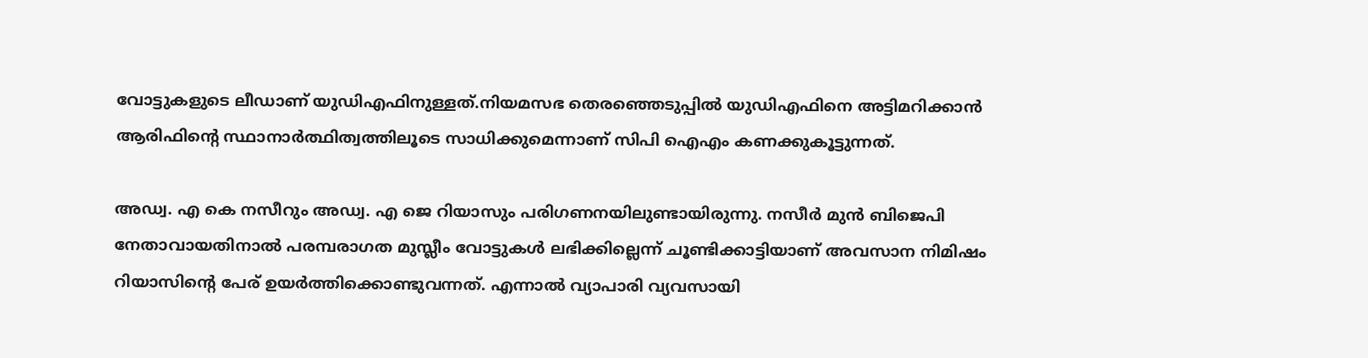വോട്ടുകളുടെ ലീഡാണ് യുഡിഎഫിനുള്ളത്.നിയമസഭ തെരഞ്ഞെടുപ്പില്‍ യുഡിഎഫിനെ അട്ടിമറിക്കാന്‍ ആരിഫിന്റെ സ്ഥാനാര്‍ത്ഥിത്വത്തിലൂടെ സാധിക്കുമെന്നാണ് സിപി ഐഎം കണക്കുകൂട്ടുന്നത്.

അഡ്വ. എ കെ നസീറും അഡ്വ. എ ജെ റിയാസും പരിഗണനയിലുണ്ടായിരുന്നു. നസീര്‍ മുന്‍ ബിജെപി നേതാവായതിനാല്‍ പരമ്പരാഗത മുസ്ലീം വോട്ടുകള്‍ ലഭിക്കില്ലെന്ന് ചൂണ്ടിക്കാട്ടിയാണ് അവസാന നിമിഷം റിയാസിന്റെ പേര് ഉയര്‍ത്തിക്കൊണ്ടുവന്നത്. എന്നാല്‍ വ്യാപാരി വ്യവസായി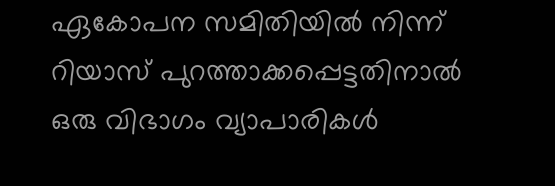ഏകോപന സമിതിയില്‍ നിന്ന് റിയാസ് പുറത്താക്കപ്പെട്ടതിനാല്‍ ഒരു വിഭാഗം വ്യാപാരികള്‍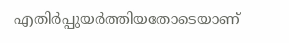എതിര്‍പ്പുയര്‍ത്തിയതോടെയാണ്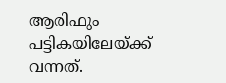ആരിഫും പട്ടികയിലേയ്ക്ക് വന്നത്.